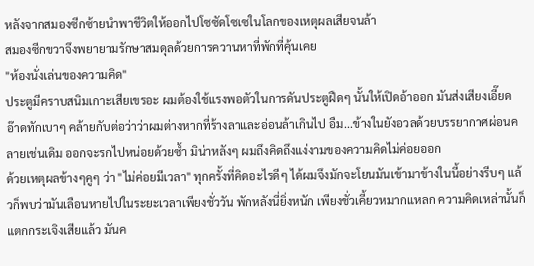หลังจากสมองซีกซ้ายนำพาชีวิตให้ออกไปโซซัดโซเซในโลกของเหตุผลเสียจนล้า
สมองซีกขวาจึงพยายามรักษาสมดุลด้วยการควานหาที่พักที่คุ้นเคย
"ห้องนั่งเล่นของความคิด"
ประตูมีคราบสนิมเกาะเสียเขรอะ ผมต้องใช้แรงพอตัวในการดันประตูฝืดๆ นั้นให้เปิดอ้าออก มันส่งเสียงเอี๊ยดอ๊าดทักเบาๆ คล้ายกับต่อว่าว่าผมต่างหากที่ร้างลาและอ่อนล้าเกินไป อืม...ข้างในยังอวลด้วยบรรยากาศผ่อนคลายเช่นเดิม ออกจะรกไปหน่อยด้วยซ้ำ มิน่าหลังๆ ผมถึงคิดถึงแง่งามของความคิดไม่ค่อยออก
ด้วยเหตุผลข้างๆคูๆ ว่า "ไม่ค่อยมีเวลา" ทุกครั้งที่คิดอะไรดีๆ ได้ผมจึงมักจะโยนมันเข้ามาข้างในนี้อย่างรีบๆ แล้วก็พบว่ามันเลือนหายไปในระยะเวลาเพียงชั่ววัน พักหลังนี่ยิ่งหนัก เพียงชั่วเคี้ยวหมากแหลก ความคิดเหล่านั้นก็แตกกระเจิงเสียแล้ว มันค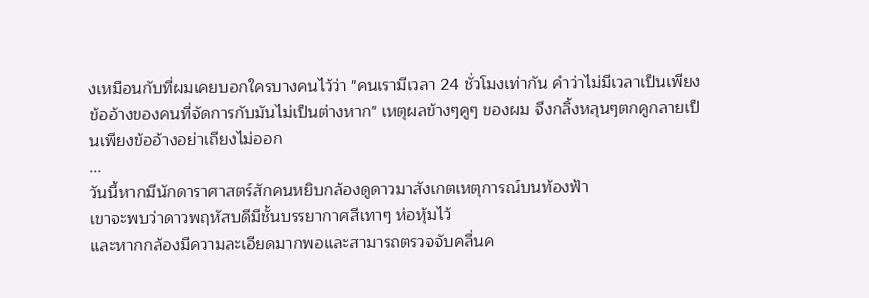งเหมือนกับที่ผมเคยบอกใครบางคนไว้ว่า "คนเรามีเวลา 24 ชั่วโมงเท่ากัน คำว่าไม่มีเวลาเป็นเพียงข้ออ้างของคนที่จัดการกับมันไม่เป็นต่างหาก" เหตุผลข้างๆคูๆ ของผม จึงกลิ้งหลุนๆตกคูกลายเป็นเพียงข้ออ้างอย่าเถียงไม่ออก
...
วันนี้หากมีนักดาราศาสตร์สักคนหยิบกล้องดูดาวมาสังเกตเหตุการณ์บนท้องฟ้า
เขาจะพบว่าดาวพฤหัสบดีมีชั้นบรรยากาศสีเทาๆ ห่อหุ้มไว้
และหากกล้องมีความละเอียดมากพอและสามารถตรวจจับคลื่นค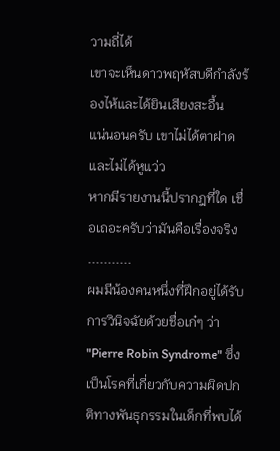วามถี่ได้
เขาจะเห็นดาวพฤหัสบดีกำลังร้องไห้และได้ยินเสียงสะอื้น
แน่นอนครับ เขาไม่ได้ตาฝาดและไม่ได้หูแว่ว
หากมีรายงานนี้ปรากฎที่ใด เชื่อเถอะครับว่ามันคือเรื่องจริง
...........
ผมมีน้องคนหนึ่งที่ฝึกอยู่ได้รับการวินิจฉัยด้วยชื่อเก๋ๆ ว่า "Pierre Robin Syndrome" ซึ่งเป็นโรคที่เกี่ยวกับความผิดปกติทางพันธุกรรมในเด็กที่พบได้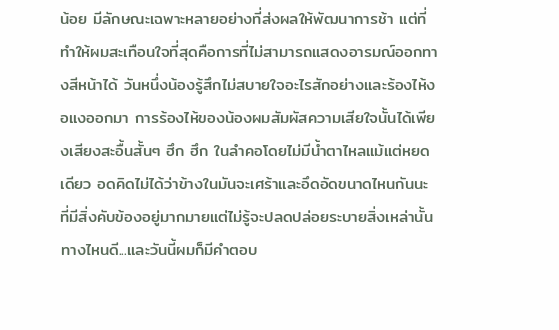น้อย มีลักษณะเฉพาะหลายอย่างที่ส่งผลให้พัฒนาการช้า แต่ที่ทำให้ผมสะเทือนใจที่สุดคือการที่ไม่สามารถแสดงอารมณ์ออกทางสีหน้าได้ วันหนึ่งน้องรู้สึกไม่สบายใจอะไรสักอย่างและร้องไห้งอแงออกมา การร้องไห้ของน้องผมสัมผัสความเสียใจนั้นได้เพียงเสียงสะอื้นสั้นๆ ฮึก ฮึก ในลำคอโดยไม่มีน้ำตาไหลแม้แต่หยดเดียว อดคิดไม่ได้ว่าข้างในมันจะเศร้าและอึดอัดขนาดไหนกันนะ ที่มีสิ่งคับข้องอยู่มากมายแต่ไม่รู้จะปลดปล่อยระบายสิ่งเหล่านั้นทางไหนดี...และวันนี้ผมก็มีคำตอบ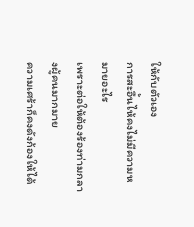ให้กับตัวเอง
การสะอื้นไห้คงไม่มีความหมายอะไร
เพราะต่อให้ต้องร้องท่ามกลางผู้คนมากมาย
ความเศร้าก็คงดังก้องให้ได้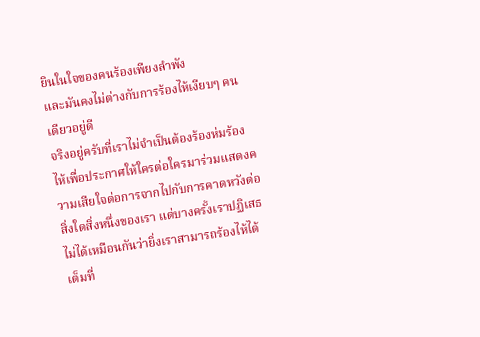ยินในใจของคนร้องเพียงลำพัง
และมันคงไม่ต่างกับการร้องไห้เงียบๆ คนเดียวอยู่ดี
จริงอยู่ครับที่เราไม่จำเป็นต้องร้องห่มร้องไห้เพื่อประกาศให้ใครต่อใครมาร่วมแสดงความเสียใจต่อการจากไปกับการคาดหวังต่อสิ่งใดสิ่งหนึ่งของเรา แต่บางครั้งเราปฏิเสธไม่ได้เหมือนกันว่ายิ่งเราสามารถร้องไห้ได้เต็มที่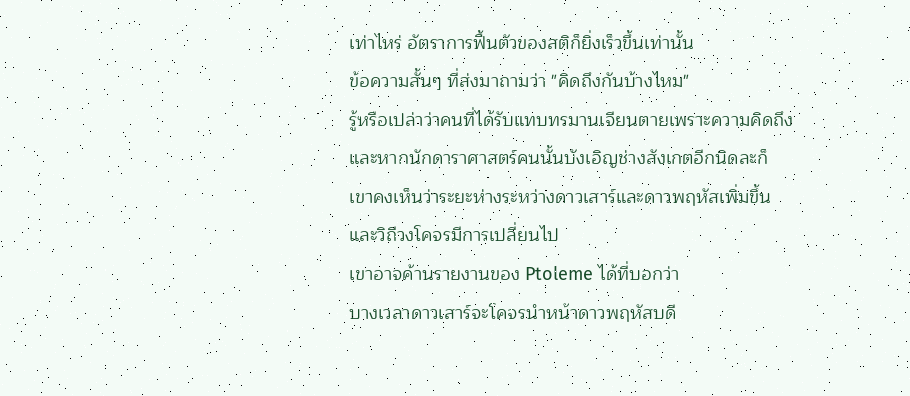เท่าไหร่ อัตราการฟื้นตัวของสติก็ยิ่งเร็วขึ้นเท่านั้น
ข้อความสั้นๆ ที่ส่งมาถามว่า "คิดถึงกันบ้างไหม"
รู้หรือเปล่าว่าคนที่ได้รับแทบทรมานเจียนตายเพราะความคิดถึง
และหากนักดาราศาสตร์คนนั้นบังเอิญช่างสังเกตอีกนิดละก็
เขาคงเห็นว่าระยะห่างระหว่างดาวเสาร์และดาวพฤหัสเพิ่มขึ้น
และวิถีวงโคจรมีการเปลี่ยนไป
เขาอาจค้านรายงานของ Ptoleme ได้ที่บอกว่า
บางเวลาดาวเสาร์จะโคจรนำหน้าดาวพฤหัสบดี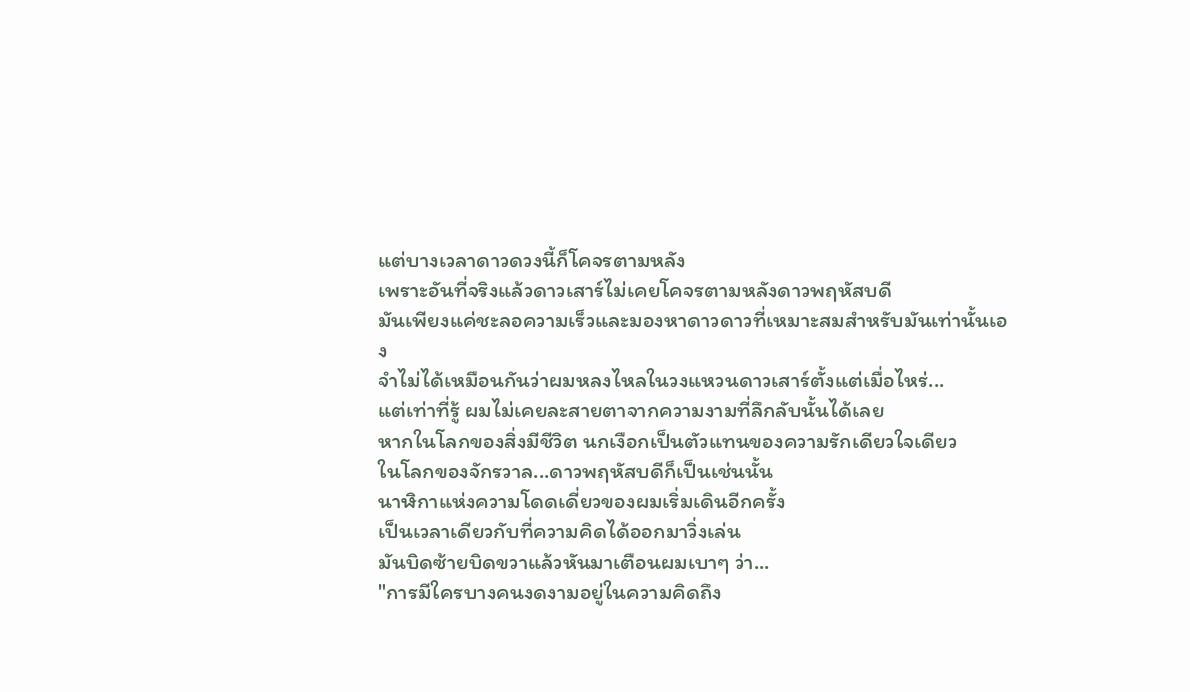แต่บางเวลาดาวดวงนี้ก็โคจรตามหลัง
เพราะอันที่จริงแล้วดาวเสาร์ไม่เคยโคจรตามหลังดาวพฤหัสบดี
มันเพียงแค่ชะลอความเร็วและมองหาดาวดาวที่เหมาะสมสำหรับมันเท่านั้นเอง
จำไม่ได้เหมือนกันว่าผมหลงไหลในวงแหวนดาวเสาร์ตั้งแต่เมื่อไหร่...
แต่เท่าที่รู้ ผมไม่เคยละสายตาจากความงามที่ลึกลับนั้นได้เลย
หากในโลกของสิ่งมีชีวิต นกเงือกเป็นตัวแทนของความรักเดียวใจเดียว
ในโลกของจักรวาล...ดาวพฤหัสบดีก็เป็นเช่นนั้น
นาฬิกาแห่งความโดดเดี่ยวของผมเริ่มเดินอีกครั้ง
เป็นเวลาเดียวกับที่ความคิดได้ออกมาวิ่งเล่น
มันบิดซ้ายบิดขวาแล้วหันมาเตือนผมเบาๆ ว่า...
"การมีใครบางคนงดงามอยู่ในความคิดถึง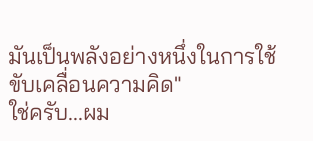มันเป็นพลังอย่างหนึ่งในการใช้ขับเคลื่อนความคิด"
ใช่ครับ...ผม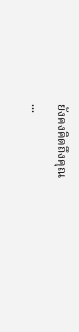ยังคงคิดถึงคุณ
...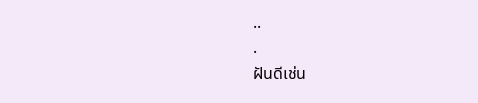..
.
ฝันดีเช่น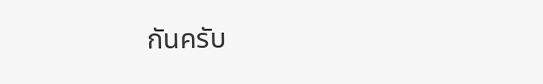กันครับ